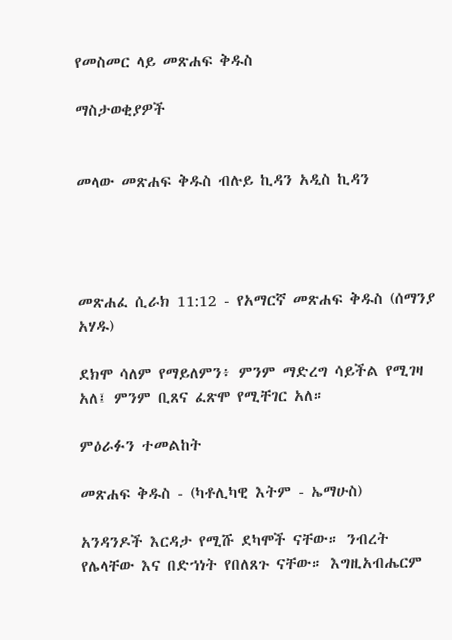የመስመር ላይ መጽሐፍ ቅዱስ

ማስታወቂያዎች


መላው መጽሐፍ ቅዱስ ብሉይ ኪዳን አዲስ ኪዳን




መጽሐፈ ሲራክ 11:12 - የአማርኛ መጽሐፍ ቅዱስ (ሰማንያ አሃዱ)

ደክሞ ሳለም የማይለምን፥ ምንም ማድረግ ሳይችል የሚገዛ አለ፤ ምንም ቢጸና ፈጽሞ የሚቸገር አለ።

ምዕራፉን ተመልከት

መጽሐፍ ቅዱስ - (ካቶሊካዊ እትም - ኤማሁስ)

አንዳንዶች እርዳታ የሚሹ ደካሞች ናቸው። ንብረት የሌላቸው እና በድኀነት የበለጸጉ ናቸው። እግዚአብሔርም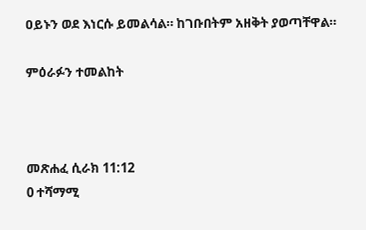ዐይኑን ወደ እነርሱ ይመልሳል። ከገቡበትም አዘቅት ያወጣቸዋል።

ምዕራፉን ተመልከት



መጽሐፈ ሲራክ 11:12
0 ተሻማሚ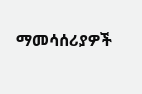ማመሳሰሪያዎች